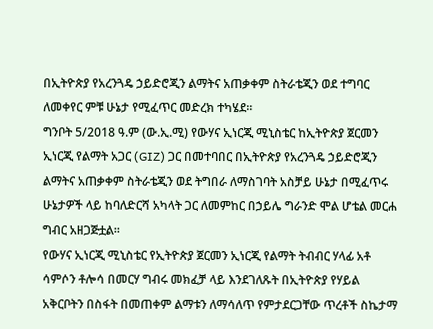በኢትዮጵያ የአረንጓዴ ኃይድሮጂን ልማትና አጠቃቀም ስትራቴጂን ወደ ተግባር ለመቀየር ምቹ ሁኔታ የሚፈጥር መድረክ ተካሄደ።
ግንቦት 5/2018 ዓ.ም (ው.ኢ.ሚ) የውሃና ኢነርጂ ሚኒስቴር ከኢትዮጵያ ጀርመን ኢነርጂ የልማት አጋር (GIZ) ጋር በመተባበር በኢትዮጵያ የአረንጓዴ ኃይድሮጂን ልማትና አጠቃቀም ስትራቴጂን ወደ ትግበራ ለማስገባት አስቻይ ሁኔታ በሚፈጥሩ ሁኔታዎች ላይ ከባለድርሻ አካላት ጋር ለመምከር በኃይሌ ግራንድ ሞል ሆቴል መርሐ ግብር አዘጋጅቷል።
የውሃና ኢነርጂ ሚኒስቴር የኢትዮጵያ ጀርመን ኢነርጂ የልማት ትብብር ሃላፊ አቶ ሳምሶን ቶሎሳ በመርሃ ግብሩ መክፈቻ ላይ እንደገለጹት በኢትዮጵያ የሃይል አቅርቦትን በስፋት በመጠቀም ልማቱን ለማሳለጥ የምታደርጋቸው ጥረቶች ስኬታማ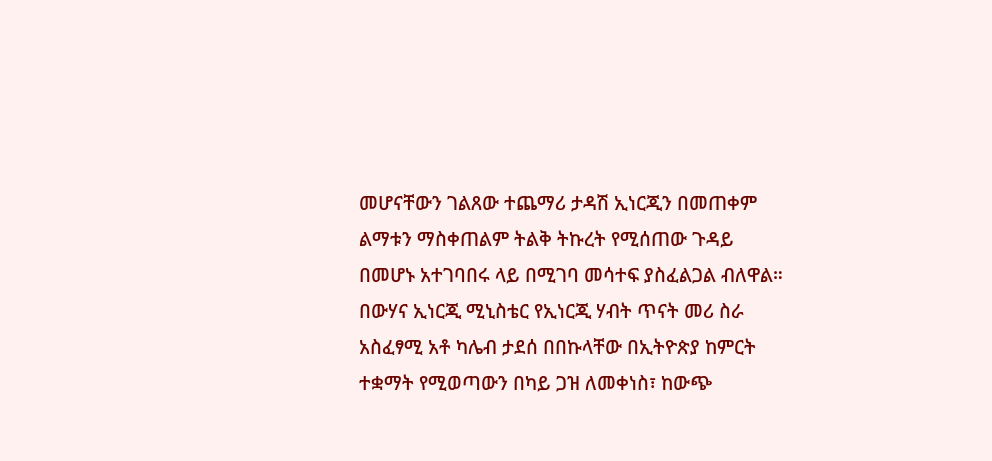መሆናቸውን ገልጸው ተጨማሪ ታዳሽ ኢነርጂን በመጠቀም ልማቱን ማስቀጠልም ትልቅ ትኩረት የሚሰጠው ጉዳይ በመሆኑ አተገባበሩ ላይ በሚገባ መሳተፍ ያስፈልጋል ብለዋል።
በውሃና ኢነርጂ ሚኒስቴር የኢነርጂ ሃብት ጥናት መሪ ስራ አስፈፃሚ አቶ ካሌብ ታደሰ በበኩላቸው በኢትዮጵያ ከምርት ተቋማት የሚወጣውን በካይ ጋዝ ለመቀነስ፣ ከውጭ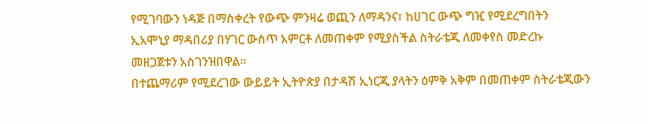የሚገባውን ነዳጅ በማስቀረት የውጭ ምንዛሬ ወጪን ለማዳንና፣ ከሀገር ውጭ ግዢ የሚደረግበትን ኢአሞኒያ ማዳበሪያ በሃገር ውስጥ አምርቶ ለመጠቀም የሚያስችል ስትራቴጂ ለመቀየስ መድረኩ መዘጋጀቱን አስገንዝበዋል።
በተጨማሪም የሚደረገው ውይይት ኢትዮጵያ በታዳሽ ኢነርጂ ያላትን ዕምቅ አቅም በመጠቀም ስትራቴጂውን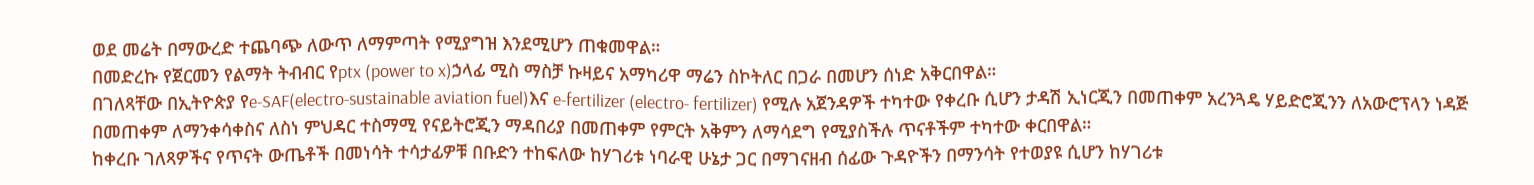ወደ መሬት በማውረድ ተጨባጭ ለውጥ ለማምጣት የሚያግዝ እንደሚሆን ጠቁመዋል።
በመድረኩ የጀርመን የልማት ትብብር የptx (power to x)ኃላፊ ሚስ ማስቻ ኩዛይና አማካሪዋ ማሬን ስኮትለር በጋራ በመሆን ሰነድ አቅርበዋል።
በገለጻቸው በኢትዮጵያ የe-SAF(electro-sustainable aviation fuel)እና e-fertilizer (electro- fertilizer) የሚሉ አጀንዳዎች ተካተው የቀረቡ ሲሆን ታዳሽ ኢነርጂን በመጠቀም አረንጓዴ ሃይድሮጂንን ለአውሮፕላን ነዳጅ በመጠቀም ለማንቀሳቀስና ለስነ ምህዳር ተስማሚ የናይትሮጂን ማዳበሪያ በመጠቀም የምርት አቅምን ለማሳደግ የሚያስችሉ ጥናቶችም ተካተው ቀርበዋል።
ከቀረቡ ገለጻዎችና የጥናት ውጤቶች በመነሳት ተሳታፊዎቹ በቡድን ተከፍለው ከሃገሪቱ ነባራዊ ሁኔታ ጋር በማገናዘብ ሰፊው ጉዳዮችን በማንሳት የተወያዩ ሲሆን ከሃገሪቱ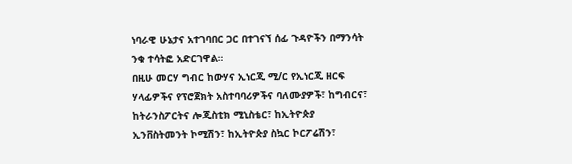ነባራዊ ሁኔታና አተገባበር ጋር በተገናኘ ሰፊ ጉዳዮችን በማንሳት ንቁ ተሳትፎ አድርገዋል።
በዚሁ መርሃ ግብር ከውሃና ኢነርጂ ሚ/ር የኢነርጂ ዘርፍ ሃላፊዎችና የፕሮጀክት አስተባባሪዎችና ባለሙያዎች፣ ከግብርና፣ ከትራንስፖርትና ሎጂስቲክ ሚኒስቴር፣ ከኢትዮጵያ ኢንቨስትመንት ኮሚሽን፣ ከኢትዮጵያ ስኳር ኮርፖሬሽን፣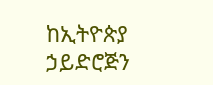ከኢትዮጵያ ኃይድሮጅን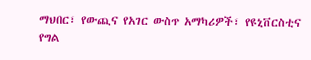ማህበር፣ የውጪና የአገር ውስጥ አማካሪዎች፣ የዩኒቨርስቲና የግል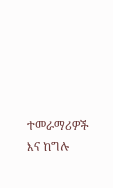ተመራማሪዎች እና ከግሉ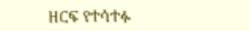ዘርፍ የተሳተፉ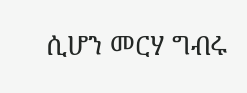ሲሆን መርሃ ግብሩ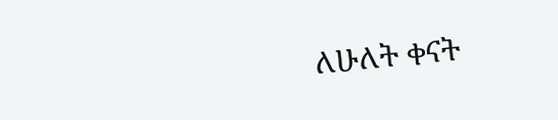ለሁለት ቀናት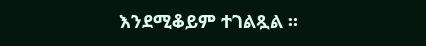እንደሚቆይም ተገልጿል ።